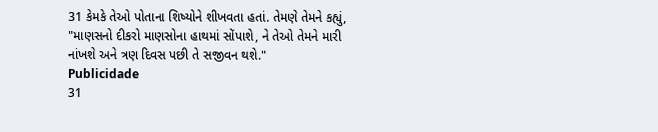31 કેમકે તેઓ પોતાના શિષ્યોને શીખવતા હતાં. તેમણે તેમને કહ્યું, "માણસનો દીકરો માણસોના હાથમાં સોંપાશે, ને તેઓ તેમને મારી નાંખશે અને ત્રણ દિવસ પછી તે સજીવન થશે."
Publicidade
31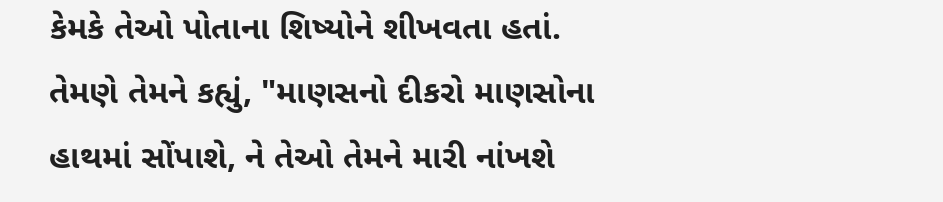કેમકે તેઓ પોતાના શિષ્યોને શીખવતા હતાં. તેમણે તેમને કહ્યું, "માણસનો દીકરો માણસોના હાથમાં સોંપાશે, ને તેઓ તેમને મારી નાંખશે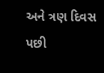અને ત્રણ દિવસ પછી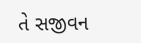તે સજીવન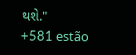થશે."
+581 estão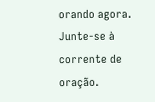orando agora.
Junte-se à corrente de oração.